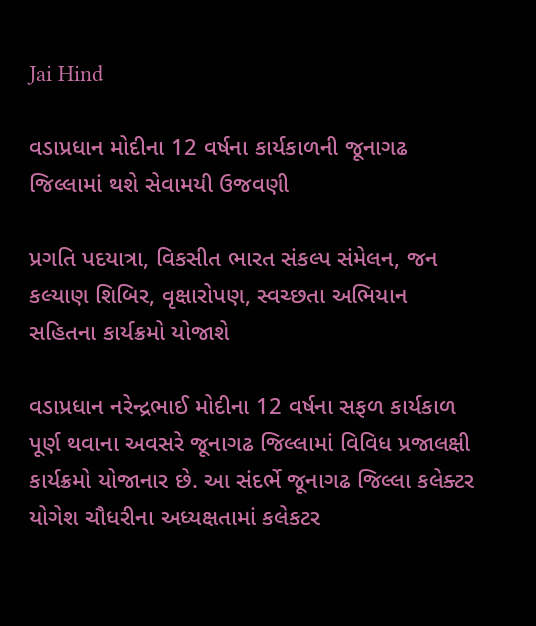Jai Hind

વડાપ્રધાન મોદીના 12 વર્ષના કાર્યકાળની જૂનાગઢ જિલ્લામાં થશે સેવામયી ઉજવણી

પ્રગતિ પદયાત્રા, વિકસીત ભારત સંકલ્પ સંમેલન, જન કલ્યાણ શિબિર, વૃક્ષારોપણ, સ્વચ્છતા અભિયાન સહિતના કાર્યક્રમો યોજાશે

વડાપ્રધાન નરેન્દ્રભાઈ મોદીના 12 વર્ષના સફળ કાર્યકાળ પૂર્ણ થવાના અવસરે જૂનાગઢ જિલ્લામાં વિવિધ પ્રજાલક્ષી કાર્યક્રમો યોજાનાર છે. આ સંદર્ભે જૂનાગઢ જિલ્લા કલેક્ટર યોગેશ ચૌધરીના અધ્યક્ષતામાં કલેકટર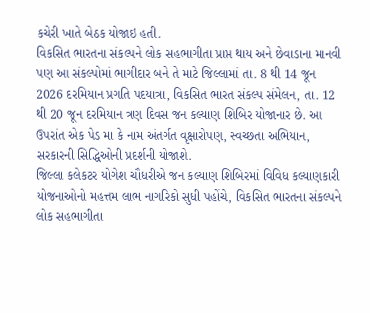કચેરી ખાતે બેઠક યોજાઇ હતી.
વિકસિત ભારતના સંકલ્પને લોક સહભાગીતા પ્રાપ્ત થાય અને છેવાડાના માનવી પણ આ સંકલ્પોમાં ભાગીદાર બને તે માટે જિલ્લામાં તા. 8 થી 14 જૂન 2026 દરમિયાન પ્રગતિ પદયાત્રા, વિકસિત ભારત સંકલ્પ સંમેલન, તા. 12 થી 20 જૂન દરમિયાન ત્રણ દિવસ જન કલ્યાણ શિબિર યોજાનાર છે. આ ઉપરાંત એક પેડ મા કે નામ અંતર્ગત વૃક્ષારોપણ, સ્વચ્છતા અભિયાન, સરકારની સિદ્ધિઓની પ્રદર્શની યોજાશે.
જિલ્લા કલેકટર યોગેશ ચૌધરીએ જન કલ્યાણ શિબિરમાં વિવિધ કલ્યાણકારી યોજનાઓનો મહત્તમ લાભ નાગરિકો સુધી પહોંચે, વિકસિત ભારતના સંકલ્પને લોક સહભાગીતા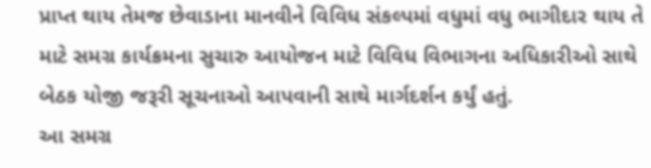પ્રાપ્ત થાય તેમજ છેવાડાના માનવીને વિવિધ સંકલ્પમાં વધુમાં વધુ ભાગીદાર થાય તે માટે સમગ્ર કાર્યક્રમના સુચારુ આયોજન માટે વિવિધ વિભાગના અધિકારીઓ સાથે બેઠક યોજી જરૂરી સૂચનાઓ આપવાની સાથે માર્ગદર્શન કર્યું હતું.
આ સમગ્ર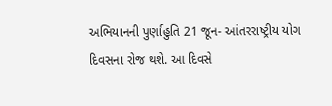અભિયાનની પુર્ણાહુતિ 21 જૂન- આંતરરાષ્ટ્રીય યોગ દિવસના રોજ થશે. આ દિવસે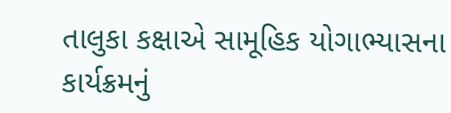તાલુકા કક્ષાએ સામૂહિક યોગાભ્યાસના કાર્યક્રમનું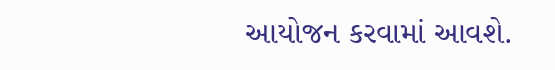આયોજન કરવામાં આવશે.